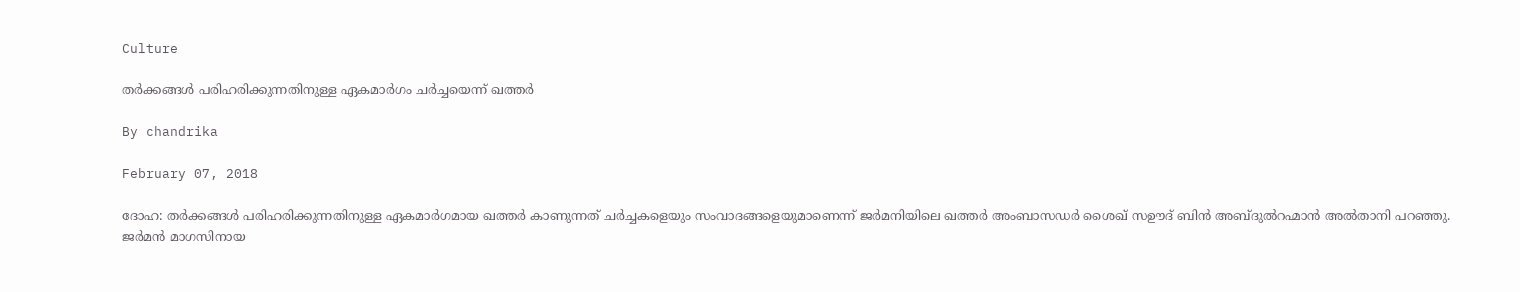Culture

തര്‍ക്കങ്ങള്‍ പരിഹരിക്കുന്നതിനുള്ള ഏകമാര്‍ഗം ചര്‍ച്ചയെന്ന് ഖത്തര്‍

By chandrika

February 07, 2018

ദോഹ: തര്‍ക്കങ്ങള്‍ പരിഹരിക്കുന്നതിനുള്ള ഏകമാര്‍ഗമായ ഖത്തര്‍ കാണുന്നത് ചര്‍ച്ചകളെയും സംവാദങ്ങളെയുമാണെന്ന് ജര്‍മനിയിലെ ഖത്തര്‍ അംബാസഡര്‍ ശൈഖ് സഊദ് ബിന്‍ അബ്ദുല്‍റഹ്മാന്‍ അല്‍താനി പറഞ്ഞു. ജര്‍മന്‍ മാഗസിനായ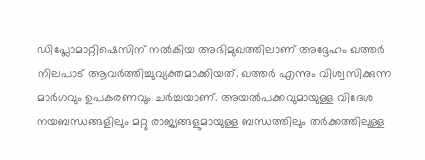ഡിപ്ലോമാറ്റിഷെസിന് നല്‍കിയ അഭിമുഖത്തിലാണ് അദ്ദേഹം ഖത്തര്‍ നിലപാട് ആവര്‍ത്തിച്ചുവ്യക്തമാക്കിയത്. ഖത്തര്‍ എന്നും വിശ്വസിക്കുന്ന മാര്‍ഗവും ഉപകരണവും ചര്‍ച്ചയാണ്. അയല്‍പക്കവുമായുള്ള വിദേശ നയബന്ധങ്ങളിലും മറ്റു രാജ്യങ്ങളുമായുള്ള ബന്ധത്തിലും തര്‍ക്കത്തിലുള്ള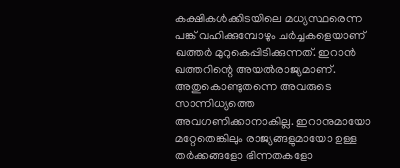കക്ഷികള്‍ക്കിടയിലെ മധ്യസ്ഥരെന്ന പങ്ക് വഹിക്കുമ്പോഴും ചര്‍ച്ചകളെയാണ് ഖത്തര്‍ മുറുകെപ്പിടിക്കുന്നത്. ഇറാന്‍ ഖത്തറിന്റെ അയല്‍രാജ്യമാണ്. അതുകൊണ്ടുതന്നെ അവരുടെ സാന്നിധ്യത്തെ അവഗണിക്കാനാകില്ല. ഇറാനുമായോ മറ്റേതെങ്കിലും രാജ്യങ്ങളുമായോ ഉള്ള തര്‍ക്കങ്ങളോ ഭിന്നതകളോ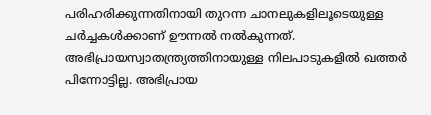പരിഹരിക്കുന്നതിനായി തുറന്ന ചാനലുകളിലൂടെയുള്ള ചര്‍ച്ചകള്‍ക്കാണ് ഊന്നല്‍ നല്‍കുന്നത്. അഭിപ്രായസ്വാതന്ത്ര്യത്തിനായുള്ള നിലപാടുകളില്‍ ഖത്തര്‍ പിന്നോട്ടില്ല. അഭിപ്രായ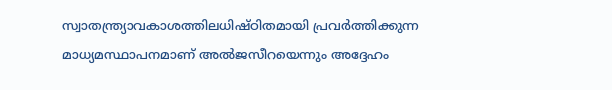സ്വാതന്ത്ര്യാവകാശത്തിലധിഷ്ഠിതമായി പ്രവര്‍ത്തിക്കുന്ന മാധ്യമസ്ഥാപനമാണ് അല്‍ജസീറയെന്നും അദ്ദേഹം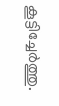കൂട്ടിച്ചേര്‍ത്തു.